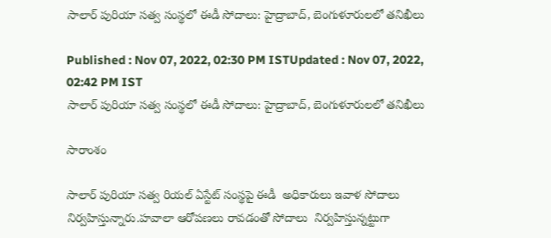సాలార్ పురియా సత్వ సంస్థలో ఈడీ సోదాలు: హైద్రాబాద్, బెంగుళూరులలో తనిఖీలు

Published : Nov 07, 2022, 02:30 PM ISTUpdated : Nov 07, 2022, 02:42 PM IST
సాలార్ పురియా సత్వ సంస్థలో ఈడీ సోదాలు: హైద్రాబాద్, బెంగుళూరులలో తనిఖీలు

సారాంశం

సాలార్ పురియా సత్వ రియల్ ఏస్టేట్ సంస్థపై ఈడీ  అధికారులు ఇవాళ సోదాలు నిర్వహిస్తున్నారు.హవాలా ఆరోపణలు రావడంతో సోదాలు  నిర్వహిస్తున్నట్టుగా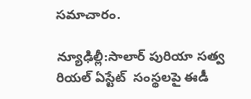సమాచారం.

న్యూఢిల్లీ:సాలార్ పురియా సత్వ రియల్ ఏస్టేట్  సంస్థలపై ఈడీ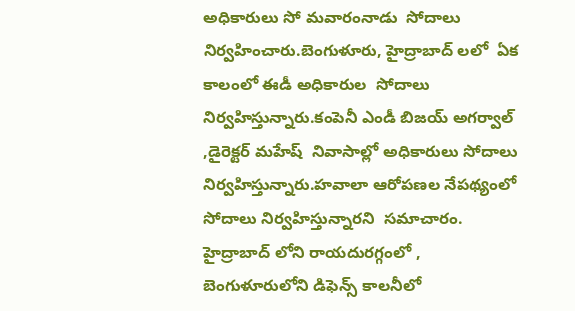అధికారులు సో మవారంనాడు  సోదాలు  నిర్వహించారు.బెంగుళూరు, హైద్రాబాద్ లలో  ఏక కాలంలో ఈడీ అధికారుల  సోదాలు నిర్వహిస్తున్నారు.కంపెనీ ఎండీ బిజయ్ అగర్వాల్ ,డైరెక్టర్ మహేష్  నివాసాల్లో అధికారులు సోదాలు నిర్వహిస్తున్నారు.హవాలా ఆరోపణల నేపథ్యంలో  సోదాలు నిర్వహిస్తున్నారని  సమాచారం.  హైద్రాబాద్ లోని రాయదురగ్గంలో , బెంగుళూరులోని డిఫెన్స్ కాలనీలో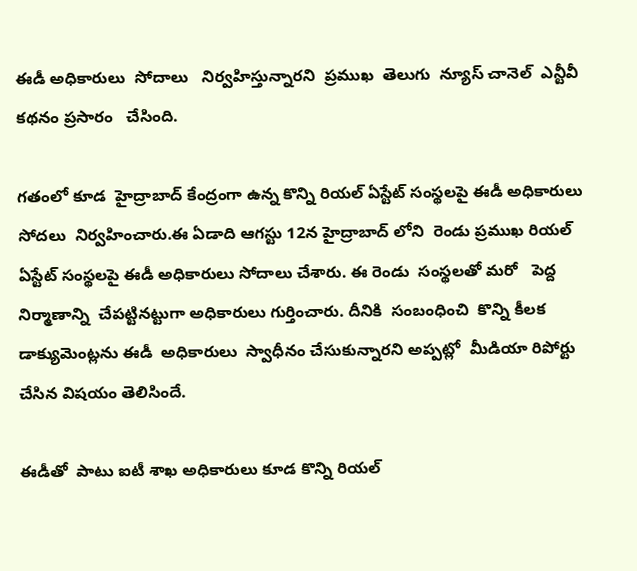ఈడీ అధికారులు  సోదాలు   నిర్వహిస్తున్నారని  ప్రముఖ  తెలుగు  న్యూస్ చానెల్  ఎన్టీవీ కథనం ప్రసారం   చేసింది.

గతంలో కూడ  హైద్రాబాద్ కేంద్రంగా ఉన్న కొన్ని రియల్ ఏస్టేట్ సంస్థలపై ఈడీ అధికారులు  సోదలు  నిర్వహించారు.ఈ ఏడాది ఆగస్టు 12న హైద్రాబాద్ లోని  రెండు ప్రముఖ రియల్ ఏస్టేట్ సంస్థలపై ఈడీ అధికారులు సోదాలు చేశారు. ఈ రెండు  సంస్థలతో మరో   పెద్ద నిర్మాణాన్ని  చేపట్టినట్టుగా అధికారులు గుర్తించారు. దీనికి  సంబంధించి  కొన్ని కీలక డాక్యుమెంట్లను ఈడీ  అధికారులు  స్వాధీనం చేసుకున్నారని అప్పట్లో  మీడియా రిపోర్టు  చేసిన విషయం తెలిసిందే.

ఈడీతో  పాటు ఐటీ శాఖ అధికారులు కూడ కొన్ని రియల్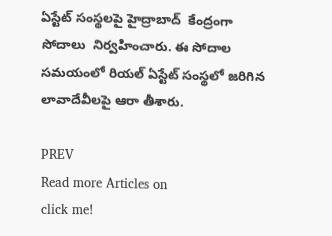ఏస్టేట్ సంస్థలపై హైద్రాబాద్  కేంద్రంగా సోదాలు  నిర్వహించారు. ఈ సోదాల సమయంలో రియల్ ఏస్టేట్ సంస్థలో జరిగిన లావాదేవీలపై ఆరా తీశారు.

PREV
Read more Articles on
click me!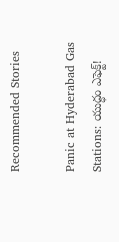Recommended Stories

Panic at Hyderabad Gas Stations: యుద్ధం ఎఫెక్ట్!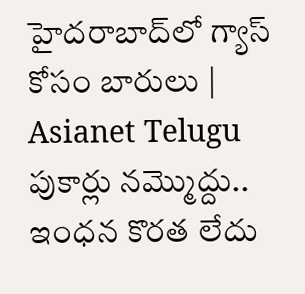హైదరాబాద్‌లో గ్యాస్ కోసం బారులు | Asianet Telugu
పుకార్లు నమ్మొద్దు.. ఇంధన కొరత లేదు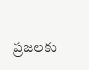ప్రజలకు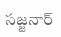సజ్జనార్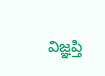విజ్ఞప్తి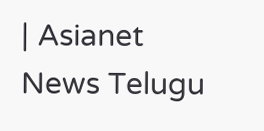| Asianet News Telugu